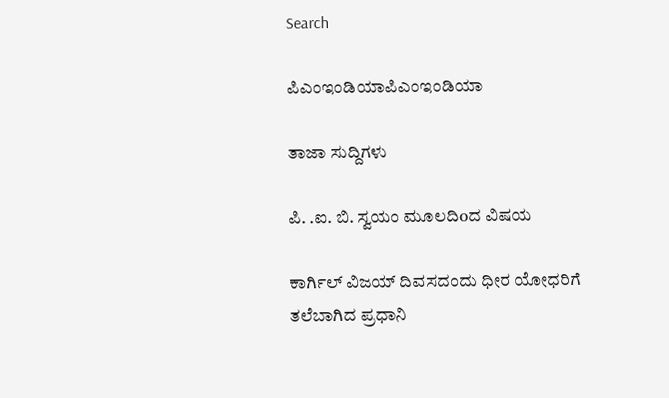Search

ಪಿಎಂಇಂಡಿಯಾಪಿಎಂಇಂಡಿಯಾ

ತಾಜಾ ಸುದ್ದಿಗಳು

ಪಿ. .ಐ. ಬಿ. ಸ್ವಯಂ ಮೂಲದಿoದ ವಿಷಯ

ಕಾರ್ಗಿಲ್ ವಿಜಯ್ ದಿವಸದಂದು ಧೀರ ಯೋಧರಿಗೆ ತಲೆಬಾಗಿದ ಪ್ರಧಾನಿ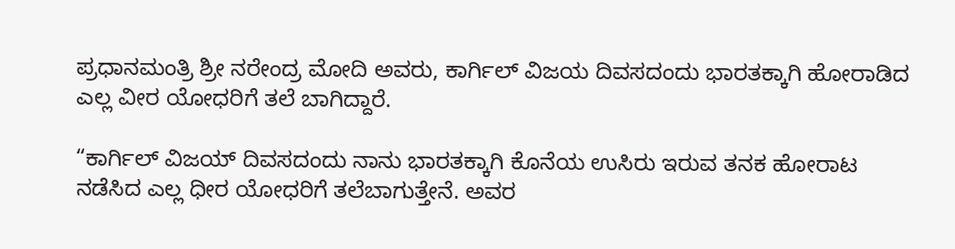ಪ್ರಧಾನಮಂತ್ರಿ ಶ್ರೀ ನರೇಂದ್ರ ಮೋದಿ ಅವರು, ಕಾರ್ಗಿಲ್ ವಿಜಯ ದಿವಸದಂದು ಭಾರತಕ್ಕಾಗಿ ಹೋರಾಡಿದ ಎಲ್ಲ ವೀರ ಯೋಧರಿಗೆ ತಲೆ ಬಾಗಿದ್ದಾರೆ.

“ಕಾರ್ಗಿಲ್ ವಿಜಯ್ ದಿವಸದಂದು ನಾನು ಭಾರತಕ್ಕಾಗಿ ಕೊನೆಯ ಉಸಿರು ಇರುವ ತನಕ ಹೋರಾಟ ನಡೆಸಿದ ಎಲ್ಲ ಧೀರ ಯೋಧರಿಗೆ ತಲೆಬಾಗುತ್ತೇನೆ. ಅವರ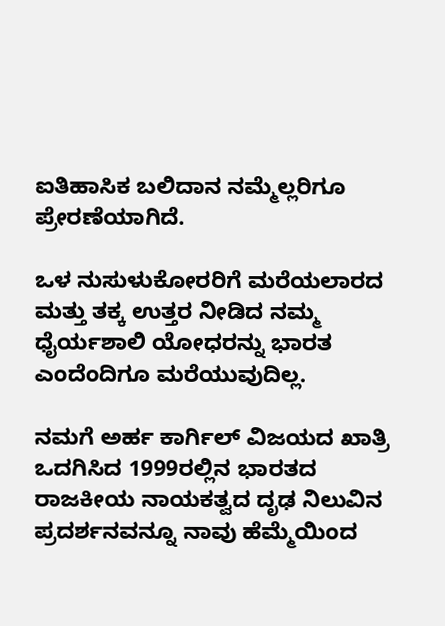ಐತಿಹಾಸಿಕ ಬಲಿದಾನ ನಮ್ಮೆಲ್ಲರಿಗೂ ಪ್ರೇರಣೆಯಾಗಿದೆ.

ಒಳ ನುಸುಳುಕೋರರಿಗೆ ಮರೆಯಲಾರದ ಮತ್ತು ತಕ್ಕ ಉತ್ತರ ನೀಡಿದ ನಮ್ಮ ಧೈರ್ಯಶಾಲಿ ಯೋಧರನ್ನು ಭಾರತ ಎಂದೆಂದಿಗೂ ಮರೆಯುವುದಿಲ್ಲ.

ನಮಗೆ ಅರ್ಹ ಕಾರ್ಗಿಲ್ ವಿಜಯದ ಖಾತ್ರಿ ಒದಗಿಸಿದ 1999ರಲ್ಲಿನ ಭಾರತದ ರಾಜಕೀಯ ನಾಯಕತ್ವದ ದೃಢ ನಿಲುವಿನ ಪ್ರದರ್ಶನವನ್ನೂ ನಾವು ಹೆಮ್ಮೆಯಿಂದ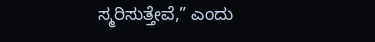ಸ್ಮರಿಸುತ್ತೇವೆ,” ಎಂದು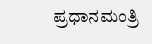ಪ್ರಧಾನಮಂತ್ರಿ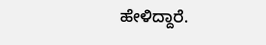ಹೇಳಿದ್ದಾರೆ.